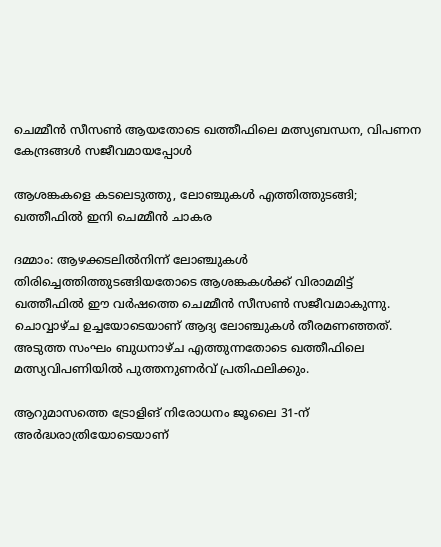ചെമ്മീൻ സീസൺ ആയതോടെ ഖത്തീഫിലെ മത്സ്യബന്ധന, വിപണന കേന്ദ്രങ്ങൾ സജീവമായപ്പോൾ

ആശങ്കകളെ കടലെടുത്തു, ലോഞ്ചുകൾ എത്തിത്തുടങ്ങി; ഖത്തീഫിൽ ഇനി ചെമ്മീൻ ചാകര

ദമ്മാം: ആഴക്കടലിൽനിന്ന് ലോഞ്ചുകൾ തിരിച്ചെത്തിത്തുടങ്ങിയതോടെ ആശങ്കകൾക്ക് വിരാമമിട്ട് ഖത്തീഫിൽ ഈ വർഷത്തെ ചെമ്മീൻ സീസൺ സജീവമാകുന്നു. ചൊവ്വാഴ്ച ഉച്ചയോടെയാണ് ആദ്യ ലോഞ്ചുകൾ തീരമണഞ്ഞത്. അടുത്ത സംഘം ബുധനാഴ്ച എത്തുന്നതോടെ ഖത്തീഫിലെ മത്സ്യവിപണിയിൽ പുത്തനുണർവ് പ്രതിഫലിക്കും.

ആറുമാസത്തെ ട്രോളിങ് നിരോധനം ജൂലൈ 31-ന് അർദ്ധരാത്രിയോടെയാണ്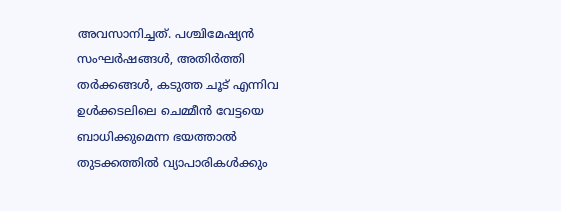അവസാനിച്ചത്. പശ്ചിമേഷ്യൻ സംഘർഷങ്ങൾ, അതിർത്തി തർക്കങ്ങൾ, കടുത്ത ചൂട് എന്നിവ ഉൾക്കടലിലെ ചെമ്മീൻ വേട്ടയെ ബാധിക്കുമെന്ന ഭയത്താൽ തുടക്കത്തിൽ വ്യാപാരികൾക്കും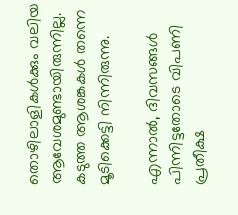തൊഴിലാളികൾക്കും വലിയ ആവേശമുണ്ടായിരുന്നില്ല. കടുത്ത ആശങ്കകൾ തന്നെ മൂടിക്കെട്ടി നിന്നിരുന്നു.

എന്നാൽ, ദിവസങ്ങൾ പിന്നിട്ടതോടെ വിപണി പ്രതീക്ഷ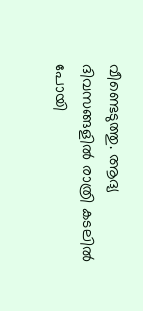വീണ്ടെടുത്തു. ആദ്യ ദിവസങ്ങളിൽ രാത്രി കടലിൽ പോയി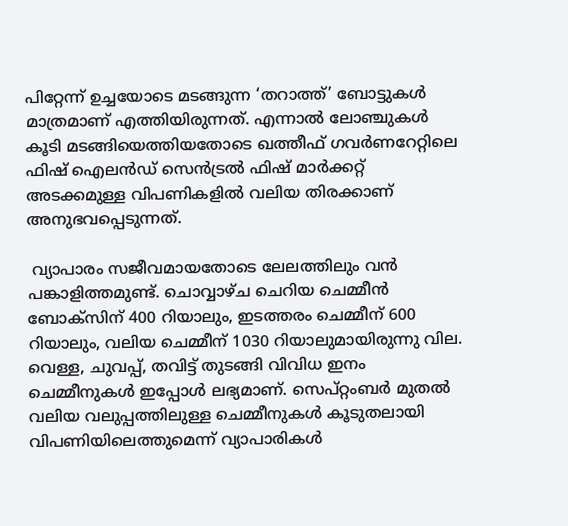പിറ്റേന്ന് ഉച്ചയോടെ മടങ്ങുന്ന ‘തറാത്ത്’ ബോട്ടുകൾ മാത്രമാണ് എത്തിയിരുന്നത്. എന്നാൽ ലോഞ്ചുകൾ കൂടി മടങ്ങിയെത്തിയതോടെ ഖത്തീഫ് ഗവർണറേറ്റിലെ ഫിഷ് ഐലൻഡ് സെൻട്രൽ ഫിഷ് മാർക്കറ്റ് അടക്കമുള്ള വിപണികളിൽ വലിയ തിരക്കാണ് അനുഭവപ്പെടുന്നത്.

 വ്യാപാരം സജീവമായതോടെ ലേലത്തിലും വൻ പങ്കാളിത്തമുണ്ട്. ചൊവ്വാഴ്ച ചെറിയ ചെമ്മീൻ ബോക്സിന് 400 റിയാലും, ഇടത്തരം ചെമ്മീന് 600 റിയാലും, വലിയ ചെമ്മീന് 1030 റിയാലുമായിരുന്നു വില. വെള്ള, ചുവപ്പ്, തവിട്ട് തുടങ്ങി വിവിധ ഇനം ചെമ്മീനുകൾ ഇപ്പോൾ ലഭ്യമാണ്. സെപ്റ്റംബർ മുതൽ വലിയ വലുപ്പത്തിലുള്ള ചെമ്മീനുകൾ കൂടുതലായി വിപണിയിലെത്തുമെന്ന് വ്യാപാരികൾ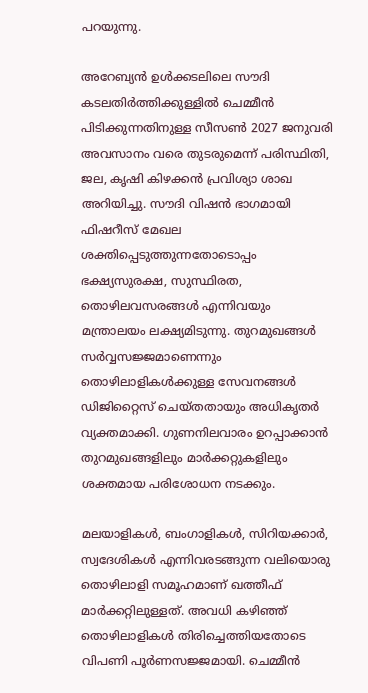പറയുന്നു.

അറേബ്യൻ ഉൾക്കടലിലെ സൗദി കടലതിർത്തിക്കുള്ളിൽ ചെമ്മീൻ പിടിക്കുന്നതിനുള്ള സീസൺ 2027 ജനുവരി അവസാനം വരെ തുടരുമെന്ന് പരിസ്ഥിതി, ജല, കൃഷി കിഴക്കൻ പ്രവിശ്യാ ശാഖ അറിയിച്ചു. സൗദി വിഷൻ ഭാഗമായി ഫിഷറീസ് മേഖല ശക്തിപ്പെടുത്തുന്നതോടൊപ്പം ഭക്ഷ്യസുരക്ഷ, സുസ്ഥിരത, തൊഴിലവസരങ്ങൾ എന്നിവയും മന്ത്രാലയം ലക്ഷ്യമിടുന്നു. തുറമുഖങ്ങൾ സർവ്വസജ്ജമാണെന്നും തൊഴിലാളികൾക്കുള്ള സേവനങ്ങൾ ഡിജിറ്റൈസ് ചെയ്തതായും അധികൃതർ വ്യക്തമാക്കി. ഗുണനിലവാരം ഉറപ്പാക്കാൻ തുറമുഖങ്ങളിലും മാർക്കറ്റുകളിലും ശക്തമായ പരിശോധന നടക്കും.

മലയാളികൾ, ബംഗാളികൾ, സിറിയക്കാർ, സ്വദേശികൾ എന്നിവരടങ്ങുന്ന വലിയൊരു തൊഴിലാളി സമൂഹമാണ് ഖത്തീഫ് മാർക്കറ്റിലുള്ളത്. അവധി കഴിഞ്ഞ് തൊഴിലാളികൾ തിരിച്ചെത്തിയതോടെ വിപണി പൂർണസജ്ജമായി. ചെമ്മീൻ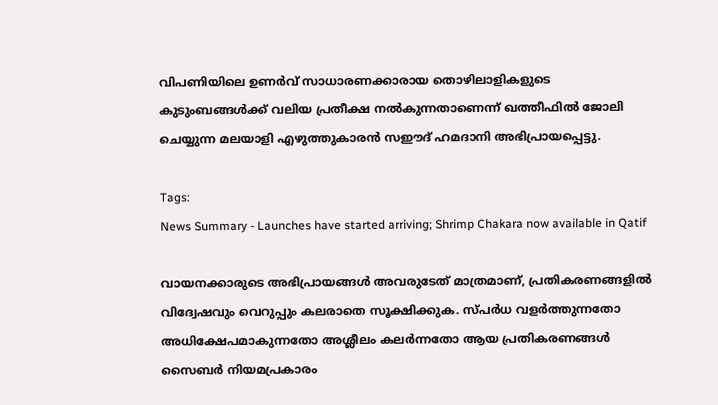വിപണിയിലെ ഉണർവ് സാധാരണക്കാരായ തൊഴിലാളികളുടെ കുടുംബങ്ങൾക്ക് വലിയ പ്രതീക്ഷ നൽകുന്നതാണെന്ന് ഖത്തീഫിൽ ജോലി ചെയ്യുന്ന മലയാളി എഴുത്തുകാരൻ സഈദ് ഹമദാനി അഭിപ്രായപ്പെട്ടു.

Tags:
News Summary - Launches have started arriving; Shrimp Chakara now available in Qatif

വായനക്കാരുടെ അഭിപ്രായങ്ങള്‍ അവരുടേത് മാത്രമാണ്, പ്രതികരണങ്ങളിൽ വിദ്വേഷവും വെറുപ്പും കലരാതെ സൂക്ഷിക്കുക. സ്പർധ വളർത്തുന്നതോ അധിക്ഷേപമാകുന്നതോ അശ്ലീലം കലർന്നതോ ആയ പ്രതികരണങ്ങൾ സൈബർ നിയമപ്രകാരം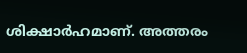ശിക്ഷാർഹമാണ്. അത്തരം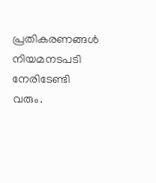പ്രതികരണങ്ങൾ നിയമനടപടി നേരിടേണ്ടി വരും.